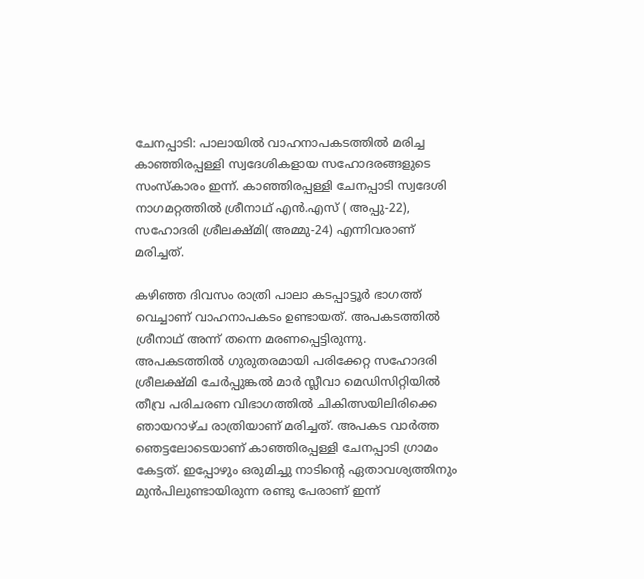ചേനപ്പാടി: പാലായിൽ വാഹനാപകടത്തിൽ മരിച്ച കാഞ്ഞിരപ്പള്ളി സ്വദേശികളായ സഹോദരങ്ങളുടെ സംസ്കാരം ഇന്ന്. കാഞ്ഞിരപ്പള്ളി ചേനപ്പാടി സ്വദേശി നാഗമറ്റത്തിൽ ശ്രീനാഥ് എൻ.എസ് ( അപ്പു-22), സഹോദരി ശ്രീലക്ഷ്മി( അമ്മു-24) എന്നിവരാണ് മരിച്ചത്.

കഴിഞ്ഞ ദിവസം രാത്രി പാലാ കടപ്പാട്ടൂർ ഭാഗത്ത് വെച്ചാണ് വാഹനാപകടം ഉണ്ടായത്. അപകടത്തിൽ ശ്രീനാഥ് അന്ന് തന്നെ മരണപ്പെട്ടിരുന്നു. അപകടത്തിൽ ഗുരുതരമായി പരിക്കേറ്റ സഹോദരി ശ്രീലക്ഷ്മി ചേർപ്പുങ്കൽ മാർ സ്ലീവാ മെഡിസിറ്റിയിൽ തീവ്ര പരിചരണ വിഭാഗത്തിൽ ചികിത്സയിലിരിക്കെ ഞായറാഴ്ച രാത്രിയാണ് മരിച്ചത്. അപകട വാർത്ത ഞെട്ടലോടെയാണ് കാഞ്ഞിരപ്പള്ളി ചേനപ്പാടി ഗ്രാമം കേട്ടത്. ഇപ്പോഴും ഒരുമിച്ചു നാടിന്റെ ഏതാവശ്യത്തിനും മുൻപിലുണ്ടായിരുന്ന രണ്ടു പേരാണ് ഇന്ന്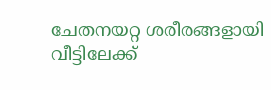ചേതനയറ്റ ശരീരങ്ങളായി വീട്ടിലേക്ക്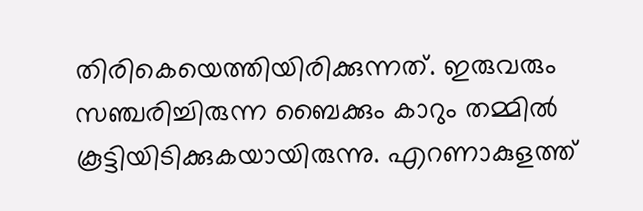തിരികെയെത്തിയിരിക്കുന്നത്. ഇരുവരും സഞ്ചരിച്ചിരുന്ന ബൈക്കും കാറും തമ്മിൽ കൂട്ടിയിടിക്കുകയായിരുന്നു. എറണാകുളത്ത്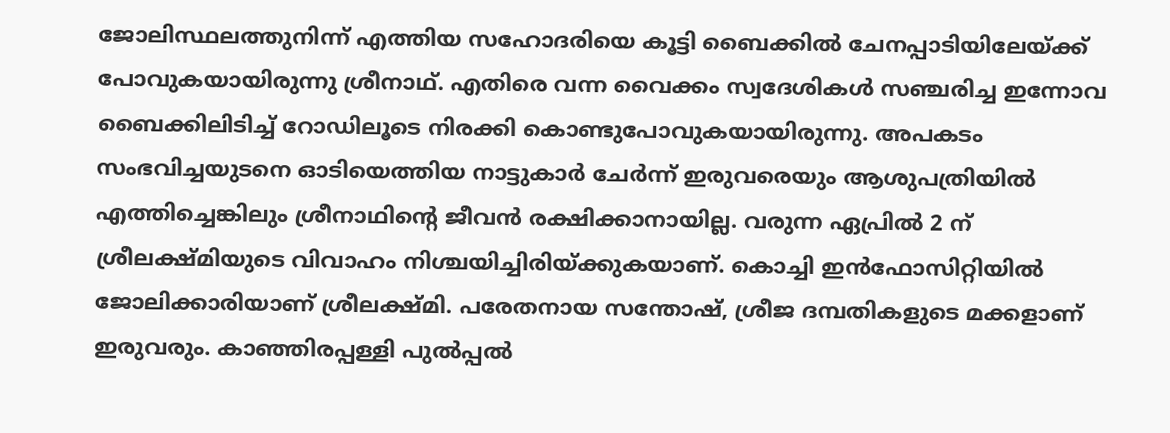ജോലിസ്ഥലത്തുനിന്ന് എത്തിയ സഹോദരിയെ കൂട്ടി ബൈക്കിൽ ചേനപ്പാടിയിലേയ്ക്ക് പോവുകയായിരുന്നു ശ്രീനാഥ്. എതിരെ വന്ന വൈക്കം സ്വദേശികൾ സഞ്ചരിച്ച ഇന്നോവ ബൈക്കിലിടിച്ച് റോഡിലൂടെ നിരക്കി കൊണ്ടുപോവുകയായിരുന്നു. അപകടം സംഭവിച്ചയുടനെ ഓടിയെത്തിയ നാട്ടുകാർ ചേർന്ന് ഇരുവരെയും ആശുപത്രിയിൽ എത്തിച്ചെങ്കിലും ശ്രീനാഥിന്റെ ജീവൻ രക്ഷിക്കാനായില്ല. വരുന്ന ഏപ്രിൽ 2 ന് ശ്രീലക്ഷ്മിയുടെ വിവാഹം നിശ്ചയിച്ചിരിയ്ക്കുകയാണ്. കൊച്ചി ഇൻഫോസിറ്റിയിൽ ജോലിക്കാരിയാണ് ശ്രീലക്ഷ്മി. പരേതനായ സന്തോഷ്, ശ്രീജ ദമ്പതികളുടെ മക്കളാണ് ഇരുവരും. കാഞ്ഞിരപ്പള്ളി പുൽപ്പൽ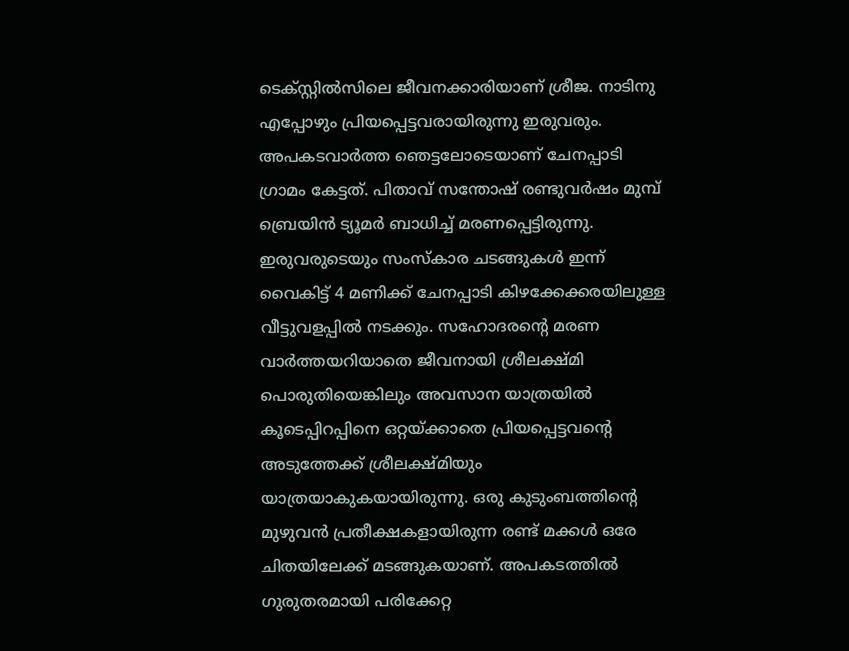ടെക്സ്റ്റിൽസിലെ ജീവനക്കാരിയാണ് ശ്രീജ. നാടിനു എപ്പോഴും പ്രിയപ്പെട്ടവരായിരുന്നു ഇരുവരും. അപകടവാർത്ത ഞെട്ടലോടെയാണ് ചേനപ്പാടി ഗ്രാമം കേട്ടത്. പിതാവ് സന്തോഷ് രണ്ടുവർഷം മുമ്പ് ബ്രെയിൻ ട്യൂമർ ബാധിച്ച് മരണപ്പെട്ടിരുന്നു. ഇരുവരുടെയും സംസ്കാര ചടങ്ങുകൾ ഇന്ന് വൈകിട്ട് 4 മണിക്ക് ചേനപ്പാടി കിഴക്കേക്കരയിലുള്ള വീട്ടുവളപ്പിൽ നടക്കും. സഹോദരന്റെ മരണ വാർത്തയറിയാതെ ജീവനായി ശ്രീലക്ഷ്മി പൊരുതിയെങ്കിലും അവസാന യാത്രയിൽ കൂടെപ്പിറപ്പിനെ ഒറ്റയ്ക്കാതെ പ്രിയപ്പെട്ടവന്റെ അടുത്തേക്ക് ശ്രീലക്ഷ്മിയും യാത്രയാകുകയായിരുന്നു. ഒരു കുടുംബത്തിന്റെ മുഴുവൻ പ്രതീക്ഷകളായിരുന്ന രണ്ട് മക്കൾ ഒരേ ചിതയിലേക്ക് മടങ്ങുകയാണ്. അപകടത്തിൽ ഗുരുതരമായി പരിക്കേറ്റ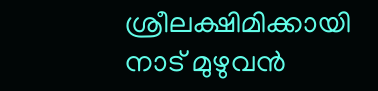ശ്രീലക്ഷിമിക്കായി നാട് മുഴുവൻ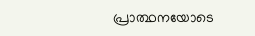പ്രാത്ഥനയോടെ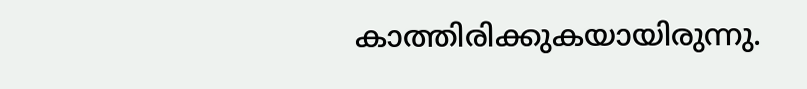കാത്തിരിക്കുകയായിരുന്നു.